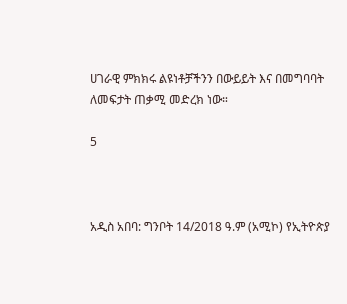ሀገራዊ ምክክሩ ልዩነቶቻችንን በውይይት እና በመግባባት ለመፍታት ጠቃሚ መድረክ ነው።

5



አዲስ አበባ: ግንቦት 14/2018 ዓ.ም (አሚኮ) የኢትዮጵያ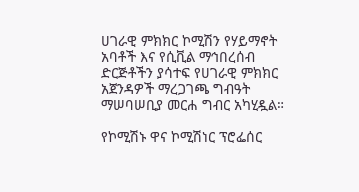ሀገራዊ ምክክር ኮሚሽን የሃይማኖት አባቶች እና የሲቪል ማኅበረሰብ ድርጅቶችን ያሳተፍ የሀገራዊ ምክክር አጀንዳዎች ማረጋገጫ ግብዓት ማሠባሠቢያ መርሐ ግብር አካሂዷል።

የኮሚሽኑ ዋና ኮሚሽነር ፕሮፌሰር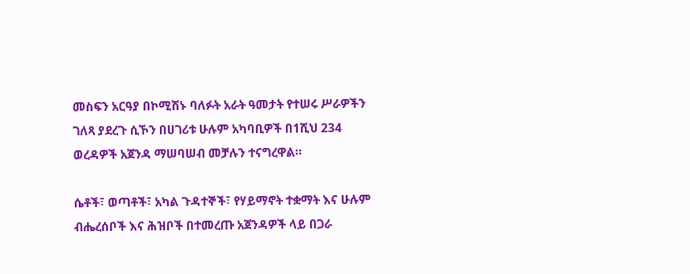መስፍን አርዓያ በኮሚሽኑ ባለፉት አራት ዓመታት የተሠሩ ሥራዎችን ገለጻ ያደረጉ ሲኾን በሀገሪቱ ሁሉም አካባቢዎች በ1ሺህ 234 ወረዳዎች አጀንዳ ማሠባሠብ መቻሉን ተናግረዋል።

ሴቶች፣ ወጣቶች፣ አካል ጉዳተኞች፣ የሃይማኖት ተቋማት እና ሁሉም ብሔረሰቦች እና ሕዝቦች በተመረጡ አጀንዳዎች ላይ በጋራ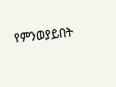የምንወያይበት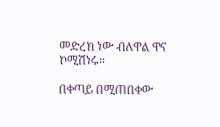መድረክ ነው ብለዋል ዋና ኮሚሽነሩ።

በቀጣይ በሚጠበቀው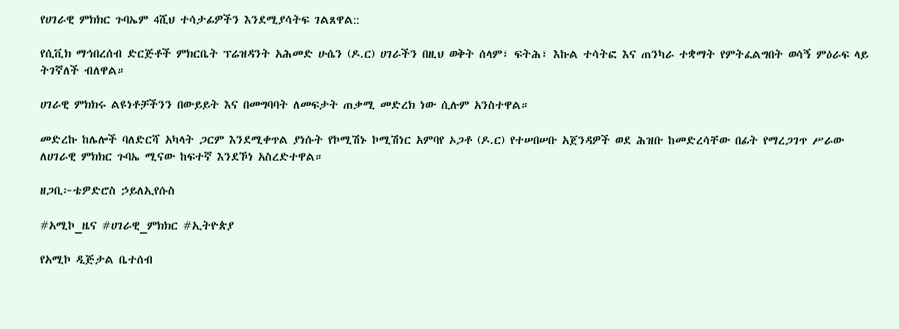የሀገራዊ ምክክር ጉባኤም 4ሺህ ተሳታፊዎችን እንደሚያሳትፍ ገልጸዋል::

የሲቪክ ማኅበረሰብ ድርጅቶች ምክርቤት ፕሬዝዳንት አሕመድ ሁሴን (ዶ.ር) ሀገራችን በዚህ ወቅት ሰላም፣ ፍትሕ፣ እኩል ተሳትፎ እና ጠንካራ ተቋማት የምትፈልግበት ወሳኝ ምዕራፍ ላይ ትገኛለች ብለዋል።

ሀገራዊ ምክክሩ ልዩነቶቻችንን በውይይት እና በመግባባት ለመፍታት ጠቃሚ መድረክ ነው ሲሉም አንስተዋል።

መድረኩ ከሌሎች ባለድርሻ አካላት ጋርም እንደሚቀጥል ያነሱት የኮሚሽኑ ኮሚሽነር አምባየ ኦጋቶ (ዶ.ር) የተሠበሠቡ አጀንዳዎች ወደ ሕዝቡ ከመድረሳቸው በፊት የማረጋገጥ ሥራው ለሀገራዊ ምክክር ጉባኤ ሚናው ከፍተኛ እንደኾነ አስረድተዋል።

ዘጋቢ፦ቴዎድሮስ ኃይለኢየሱስ

#አሚኮ_ዜና #ሀገራዊ_ምክክር #ኢትዮጵያ

የአሚኮ ዲጅታል ቤተሰብ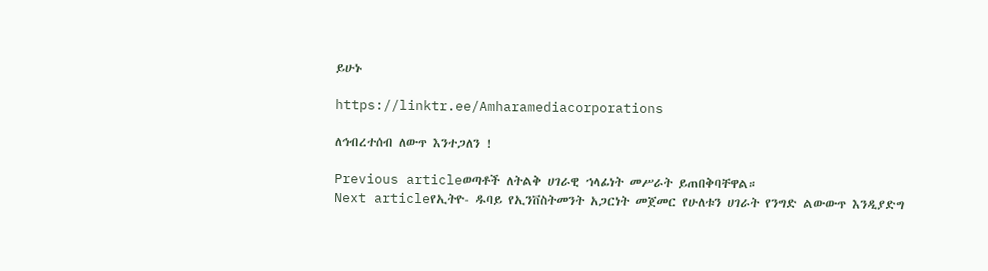ይሁኑ

https://linktr.ee/Amharamediacorporations

ለኅብረተሰብ ለውጥ እንተጋለን !

Previous articleወጣቶች ለትልቅ ሀገራዊ ኀላፊነት መሥራት ይጠበቅባቸዋል።
Next articleየኢትዮ- ዱባይ የኢንቨስትመንት አጋርነት መጀመር የሁለቱን ሀገራት የንግድ ልውውጥ እንዲያድግ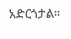አድርጎታል።